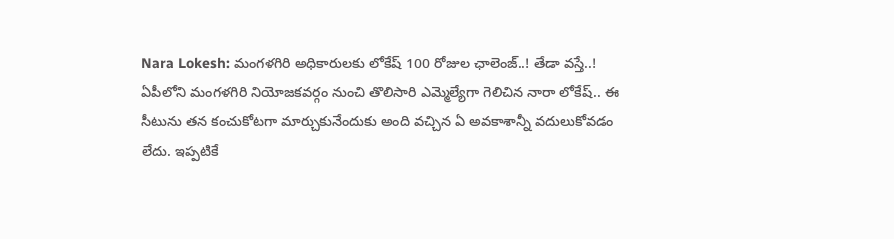Nara Lokesh: మంగళగిరి అధికారులకు లోకేష్ 100 రోజుల ఛాలెంజ్..! తేడా వస్తే..!
ఏపీలోని మంగళగిరి నియోజకవర్గం నుంచి తొలిసారి ఎమ్మెల్యేగా గెలిచిన నారా లోకేష్.. ఈ సీటును తన కంచుకోటగా మార్చుకునేందుకు అంది వచ్చిన ఏ అవకాశాన్నీ వదులుకోవడం లేదు. ఇప్పటికే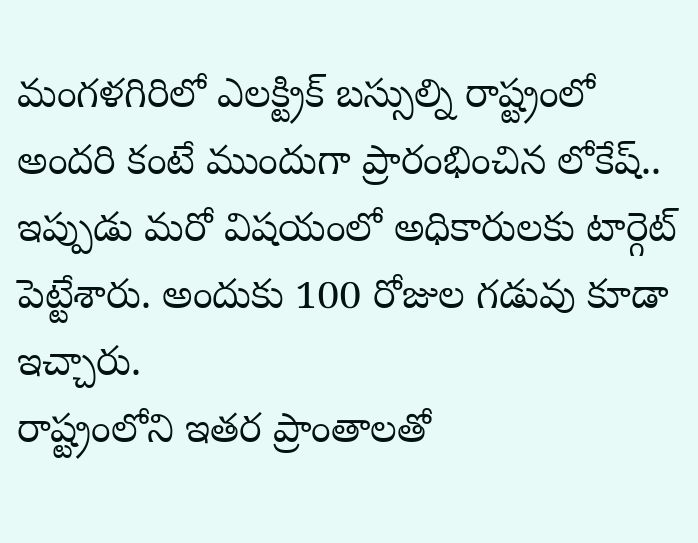మంగళగిరిలో ఎలక్ట్రిక్ బస్సుల్ని రాష్ట్రంలో అందరి కంటే ముందుగా ప్రారంభించిన లోకేష్.. ఇప్పుడు మరో విషయంలో అధికారులకు టార్గెట్ పెట్టేశారు. అందుకు 100 రోజుల గడువు కూడా ఇచ్చారు.
రాష్ట్రంలోని ఇతర ప్రాంతాలతో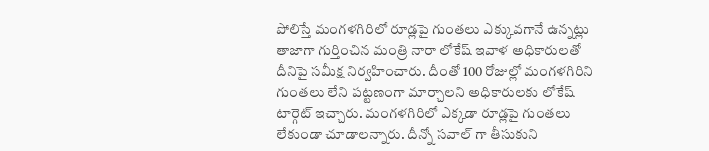పోలిస్తే మంగళగిరిలో రూడ్లపై గుంతలు ఎక్కువగానే ఉన్నట్లు తాజాగా గుర్తించిన మంత్రి నారా లోకేష్ ఇవాళ అధికారులతో దీనిపై సమీక్ష నిర్వహించారు. దీంతో 100 రోజుల్లో మంగళగిరిని గుంతలు లేని పట్టణంగా మార్చాలని అధికారులకు లోకేష్ టార్గెట్ ఇచ్చారు. మంగళగిరిలో ఎక్కడా రూడ్లపై గుంతలు లేకుండా చూడాలన్నారు. దీన్నో సవాల్ గా తీసుకుని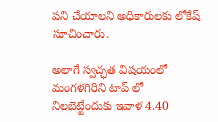పని చేయాలని అధికారులకు లోకేష్ సూచించారు.

అలాగే స్వచ్ఛత విషయంలో మంగళగిరిని టాప్ లో నిలబెట్టేందుకు ఇవాళ 4.40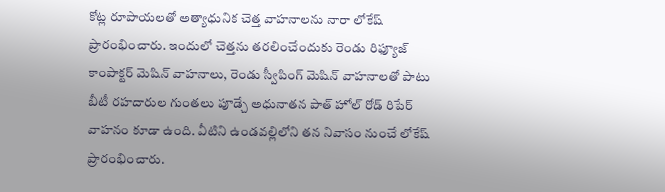కోట్ల రూపాయలతో అత్యాధునిక చెత్త వాహనాలను నారా లోకేష్ ప్రారంభించారు. ఇందులో చెత్తను తరలించేందుకు రెండు రిఫ్యూజ్ కాంపాక్టర్ మెషిన్ వాహనాలు, రెండు స్వీపింగ్ మెషిన్ వాహనాలతో పాటు బీటీ రహదారుల గుంతలు పూడ్చే అధునాతన పాత్ హోల్ రోడ్ రిపేర్ వాహనం కూడా ఉంది. వీటిని ఉండవల్లిలోని తన నివాసం నుంచే లోకేష్ ప్రారంభించారు.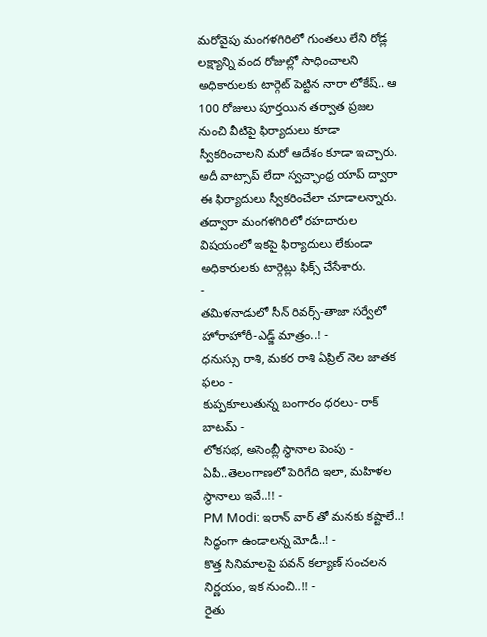మరోవైపు మంగళగిరిలో గుంతలు లేని రోడ్ల లక్ష్యాన్ని వంద రోజుల్లో సాధించాలని అధికారులకు టార్గెట్ పెట్టిన నారా లోకేష్.. ఆ 100 రోజులు పూర్తయిన తర్వాత ప్రజల నుంచి వీటిపై ఫిర్యాదులు కూడా స్వీకరించాలని మరో ఆదేశం కూడా ఇచ్చారు. అదీ వాట్సాప్ లేదా స్వచ్ఛాంధ్ర యాప్ ద్వారా ఈ ఫిర్యాదులు స్వీకరించేలా చూడాలన్నారు. తద్వారా మంగళగిరిలో రహదారుల విషయంలో ఇకపై ఫిర్యాదులు లేకుండా అధికారులకు టార్గెట్లు ఫిక్స్ చేసేశారు.
-
తమిళనాడులో సీన్ రివర్స్-తాజా సర్వేలో హోరాహోరీ-ఎడ్జ్ మాత్రం..! -
ధనుస్సు రాశి, మకర రాశి ఏప్రిల్ నెల జాతక ఫలం -
కుప్పకూలుతున్న బంగారం ధరలు- రాక్ బాటమ్ -
లోకసభ, అసెంబ్లీ స్థానాల పెంపు - ఏపీ..తెలంగాణలో పెరిగేది ఇలా, మహిళల స్థానాలు ఇవే..!! -
PM Modi: ఇరాన్ వార్ తో మనకు కష్టాలే..! సిద్ధంగా ఉండాలన్న మోడీ..! -
కొత్త సినిమాలపై పవన్ కల్యాణ్ సంచలన నిర్ణయం, ఇక నుంచి..!! -
రైతు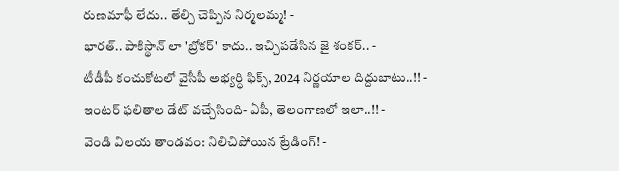రుణమాఫీ లేదు.. తేల్చి చెప్పిన నిర్మలమ్మ! -
భారత్.. పాకిస్థాన్ లా 'బ్రోకర్' కాదు.. ఇచ్చిపడేసిన జై శంకర్.. -
టీడీపీ కంచుకోటలో వైసీపీ అభ్యర్ధి ఫిక్స్, 2024 నిర్ణయాల దిద్దుబాటు..!! -
ఇంటర్ ఫలితాల డేట్ వచ్చేసింది- ఏపీ, తెలంగాణలో ఇలా..!! -
వెండి విలయ తాండవం: నిలిచిపోయిన ట్రేడింగ్! -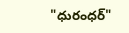"ధురంధర్"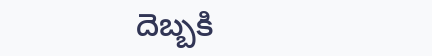దెబ్బకి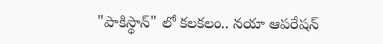"పాకిస్థాన్" లో కలకలం.. నయా ఆపరేషన్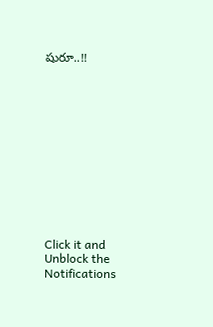షురూ..!!












Click it and Unblock the Notifications